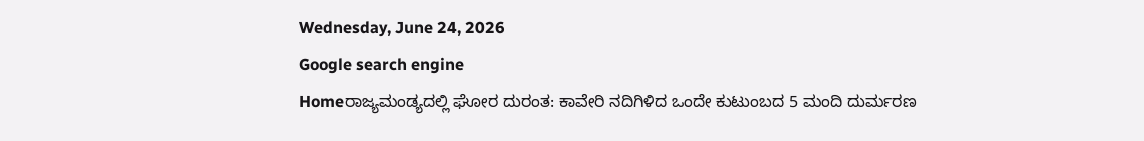Wednesday, June 24, 2026
Google search engine
Homeರಾಜ್ಯಮಂಡ್ಯದಲ್ಲಿ ಘೋರ ದುರಂತ: ಕಾವೇರಿ ನದಿಗಿಳಿದ ಒಂದೇ ಕುಟುಂಬದ 5 ಮಂದಿ ದುರ್ಮರಣ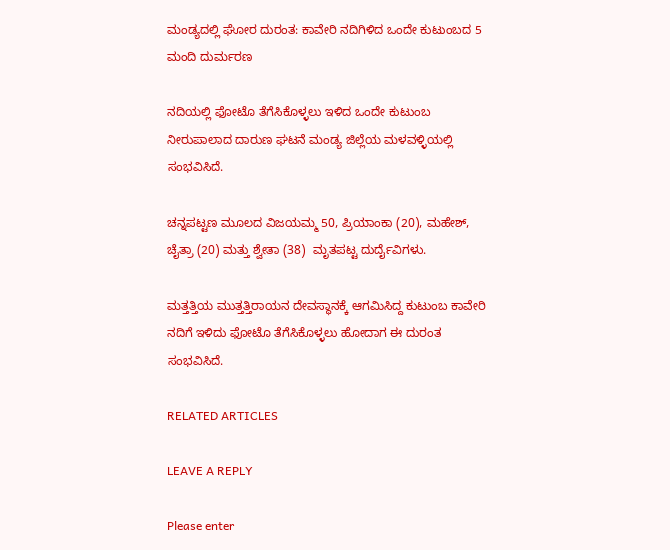ಮಂಡ್ಯದಲ್ಲಿ ಘೋರ ದುರಂತ: ಕಾವೇರಿ ನದಿಗಿಳಿದ ಒಂದೇ ಕುಟುಂಬದ 5 ಮಂದಿ ದುರ್ಮರಣ

ನದಿಯಲ್ಲಿ ಫೋಟೊ ತೆಗೆಸಿಕೊಳ್ಳಲು ಇಳಿದ ಒಂದೇ ಕುಟುಂಬ ನೀರುಪಾಲಾದ ದಾರುಣ ಘಟನೆ ಮಂಡ್ಯ ಜಿಲ್ಲೆಯ ಮಳವಳ್ಳಿಯಲ್ಲಿ ಸಂಭವಿಸಿದೆ.

ಚನ್ನಪಟ್ಟಣ ಮೂಲದ ವಿಜಯಮ್ಮ 50, ಪ್ರಿಯಾಂಕಾ (20), ಮಹೇಶ್, ಚೈತ್ರಾ (20) ಮತ್ತು ಶ್ವೇತಾ (38)  ಮೃತಪಟ್ಟ ದುರ್ದೈವಿಗಳು.

ಮತ್ತತ್ತಿಯ ಮುತ್ತತ್ತಿರಾಯನ ದೇವಸ್ಥಾನಕ್ಕೆ ಆಗಮಿಸಿದ್ದ ಕುಟುಂಬ ಕಾವೇರಿ ನದಿಗೆ ಇಳಿದು ಫೋಟೊ ತೆಗೆಸಿಕೊಳ್ಳಲು ಹೋದಾಗ ಈ ದುರಂತ ಸಂಭವಿಸಿದೆ.

RELATED ARTICLES

LEAVE A REPLY

Please enter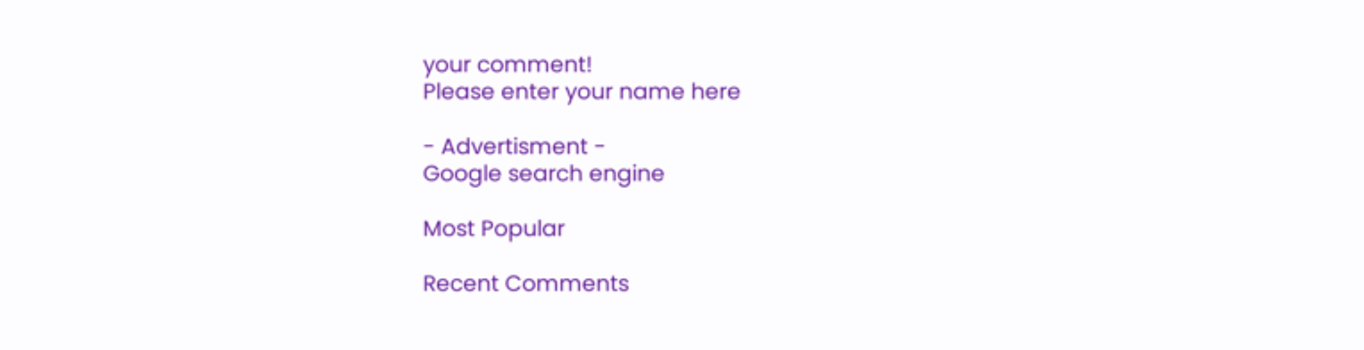your comment!
Please enter your name here

- Advertisment -
Google search engine

Most Popular

Recent Comments